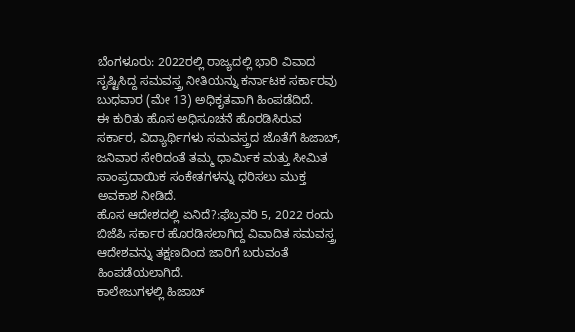ಬೆಂಗಳೂರು: 2022ರಲ್ಲಿ ರಾಜ್ಯದಲ್ಲಿ ಭಾರಿ ವಿವಾದ ಸೃಷ್ಟಿಸಿದ್ದ ಸಮವಸ್ತ್ರ ನೀತಿಯನ್ನು ಕರ್ನಾಟಕ ಸರ್ಕಾರವು ಬುಧವಾರ (ಮೇ 13) ಅಧಿಕೃತವಾಗಿ ಹಿಂಪಡೆದಿದೆ.
ಈ ಕುರಿತು ಹೊಸ ಅಧಿಸೂಚನೆ ಹೊರಡಿಸಿರುವ ಸರ್ಕಾರ, ವಿದ್ಯಾರ್ಥಿಗಳು ಸಮವಸ್ತ್ರದ ಜೊತೆಗೆ ಹಿಜಾಬ್, ಜನಿವಾರ ಸೇರಿದಂತೆ ತಮ್ಮ ಧಾರ್ಮಿಕ ಮತ್ತು ಸೀಮಿತ ಸಾಂಪ್ರದಾಯಿಕ ಸಂಕೇತಗಳನ್ನು ಧರಿಸಲು ಮುಕ್ತ ಅವಕಾಶ ನೀಡಿದೆ.
ಹೊಸ ಆದೇಶದಲ್ಲಿ ಏನಿದೆ?:ಫೆಬ್ರವರಿ 5, 2022 ರಂದು ಬಿಜೆಪಿ ಸರ್ಕಾರ ಹೊರಡಿಸಲಾಗಿದ್ದ ವಿವಾದಿತ ಸಮವಸ್ತ್ರ ಆದೇಶವನ್ನು ತಕ್ಷಣದಿಂದ ಜಾರಿಗೆ ಬರುವಂತೆ ಹಿಂಪಡೆಯಲಾಗಿದೆ.
ಕಾಲೇಜುಗಳಲ್ಲಿ ಹಿಜಾಬ್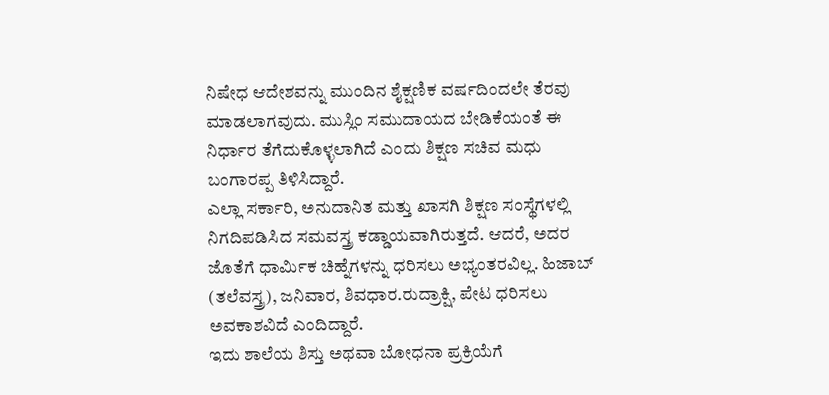ನಿಷೇಧ ಆದೇಶವನ್ನು ಮುಂದಿನ ಶೈಕ್ಷಣಿಕ ವರ್ಷದಿಂದಲೇ ತೆರವು ಮಾಡಲಾಗವುದು. ಮುಸ್ಲಿಂ ಸಮುದಾಯದ ಬೇಡಿಕೆಯಂತೆ ಈ ನಿರ್ಧಾರ ತೆಗೆದುಕೊಳ್ಳಲಾಗಿದೆ ಎಂದು ಶಿಕ್ಷಣ ಸಚಿವ ಮಧು ಬಂಗಾರಪ್ಪ ತಿಳಿಸಿದ್ದಾರೆ.
ಎಲ್ಲಾ ಸರ್ಕಾರಿ, ಅನುದಾನಿತ ಮತ್ತು ಖಾಸಗಿ ಶಿಕ್ಷಣ ಸಂಸ್ಥೆಗಳಲ್ಲಿ ನಿಗದಿಪಡಿಸಿದ ಸಮವಸ್ತ್ರ ಕಡ್ಡಾಯವಾಗಿರುತ್ತದೆ. ಆದರೆ, ಅದರ ಜೊತೆಗೆ ಧಾರ್ಮಿಕ ಚಿಹ್ನೆಗಳನ್ನು ಧರಿಸಲು ಅಭ್ಯಂತರವಿಲ್ಲ. ಹಿಜಾಬ್ (ತಲೆವಸ್ತ್ರ), ಜನಿವಾರ, ಶಿವಧಾರ.ರುದ್ರಾಕ್ಷಿ, ಪೇಟ ಧರಿಸಲು ಅವಕಾಶವಿದೆ ಎಂದಿದ್ದಾರೆ.
ಇದು ಶಾಲೆಯ ಶಿಸ್ತು ಅಥವಾ ಬೋಧನಾ ಪ್ರಕ್ರಿಯೆಗೆ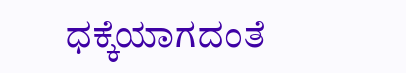ಧಕ್ಕೆಯಾಗದಂತೆ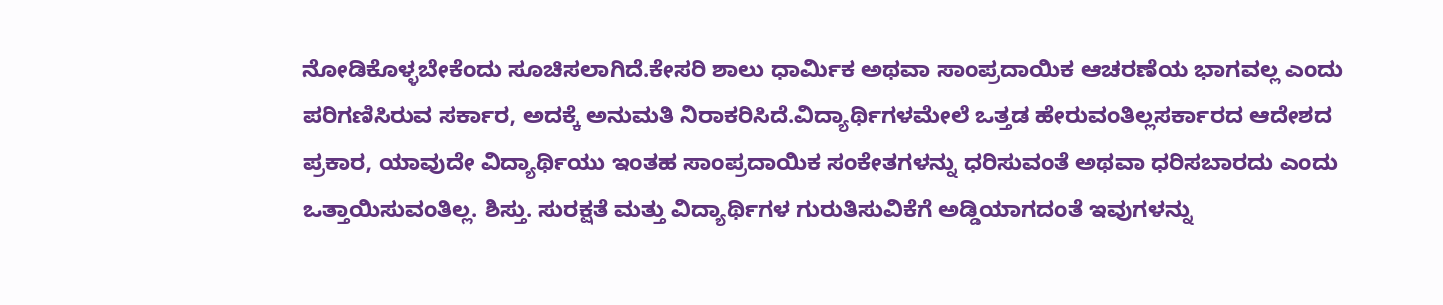ನೋಡಿಕೊಳ್ಳಬೇಕೆಂದು ಸೂಚಿಸಲಾಗಿದೆ.ಕೇಸರಿ ಶಾಲು ಧಾರ್ಮಿಕ ಅಥವಾ ಸಾಂಪ್ರದಾಯಿಕ ಆಚರಣೆಯ ಭಾಗವಲ್ಲ ಎಂದು ಪರಿಗಣಿಸಿರುವ ಸರ್ಕಾರ, ಅದಕ್ಕೆ ಅನುಮತಿ ನಿರಾಕರಿಸಿದೆ.ವಿದ್ಯಾರ್ಥಿಗಳಮೇಲೆ ಒತ್ತಡ ಹೇರುವಂತಿಲ್ಲಸರ್ಕಾರದ ಆದೇಶದ ಪ್ರಕಾರ, ಯಾವುದೇ ವಿದ್ಯಾರ್ಥಿಯು ಇಂತಹ ಸಾಂಪ್ರದಾಯಿಕ ಸಂಕೇತಗಳನ್ನು ಧರಿಸುವಂತೆ ಅಥವಾ ಧರಿಸಬಾರದು ಎಂದು ಒತ್ತಾಯಿಸುವಂತಿಲ್ಲ. ಶಿಸ್ತು. ಸುರಕ್ಷತೆ ಮತ್ತು ವಿದ್ಯಾರ್ಥಿಗಳ ಗುರುತಿಸುವಿಕೆಗೆ ಅಡ್ಡಿಯಾಗದಂತೆ ಇವುಗಳನ್ನು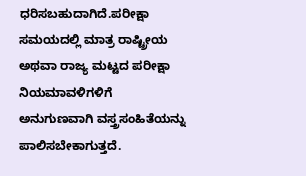ಧರಿಸಬಹುದಾಗಿದೆ.ಪರೀಕ್ಷಾ ಸಮಯದಲ್ಲಿ ಮಾತ್ರ ರಾಷ್ಟ್ರೀಯ ಅಥವಾ ರಾಜ್ಯ ಮಟ್ಟದ ಪರೀಕ್ಷಾ ನಿಯಮಾವಳಿಗಳಿಗೆ ಅನುಗುಣವಾಗಿ ವಸ್ತ್ರಸಂಹಿತೆಯನ್ನು ಪಾಲಿಸಬೇಕಾಗುತ್ತದೆ.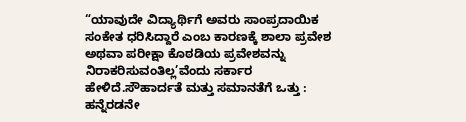“ಯಾವುದೇ ವಿದ್ಯಾರ್ಥಿಗೆ ಅವರು ಸಾಂಪ್ರದಾಯಿಕ ಸಂಕೇತ ಧರಿಸಿದ್ದಾರೆ ಎಂಬ ಕಾರಣಕ್ಕೆ ಶಾಲಾ ಪ್ರವೇಶ ಅಥವಾ ಪರೀಕ್ಷಾ ಕೊಠಡಿಯ ಪ್ರವೇಶವನ್ನು ನಿರಾಕರಿಸುವಂತಿಲ್ಲ’ವೆಂದು ಸರ್ಕಾರ ಹೇಳಿದೆ.ಸೌಹಾರ್ದತೆ ಮತ್ತು ಸಮಾನತೆಗೆ ಒತ್ತು : ಹನ್ನೆರಡನೇ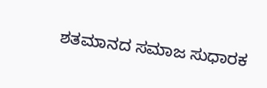ಶತಮಾನದ ಸಮಾಜ ಸುಧಾರಕ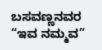ಬಸವಣ್ಣನವರ “ಇವ ನಮ್ಮವ”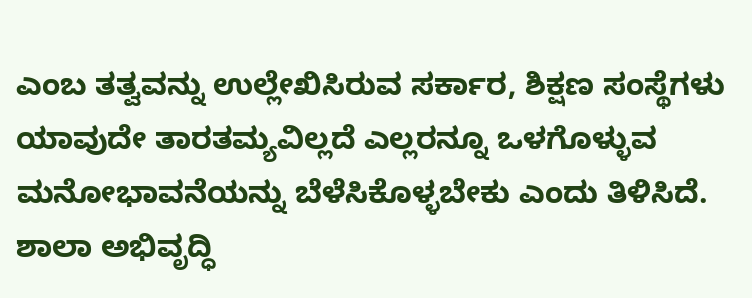ಎಂಬ ತತ್ವವನ್ನು ಉಲ್ಲೇಖಿಸಿರುವ ಸರ್ಕಾರ, ಶಿಕ್ಷಣ ಸಂಸ್ಥೆಗಳು ಯಾವುದೇ ತಾರತಮ್ಯವಿಲ್ಲದೆ ಎಲ್ಲರನ್ನೂ ಒಳಗೊಳ್ಳುವ ಮನೋಭಾವನೆಯನ್ನು ಬೆಳೆಸಿಕೊಳ್ಳಬೇಕು ಎಂದು ತಿಳಿಸಿದೆ. ಶಾಲಾ ಅಭಿವೃದ್ಧಿ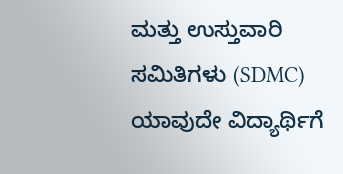ಮತ್ತು ಉಸ್ತುವಾರಿ ಸಮಿತಿಗಳು (SDMC) ಯಾವುದೇ ವಿದ್ಯಾರ್ಥಿಗೆ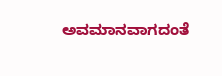ಅವಮಾನವಾಗದಂತೆ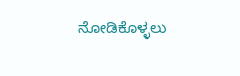ನೋಡಿಕೊಳ್ಳಲು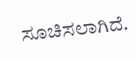ಸೂಚಿಸಲಾಗಿದೆ.